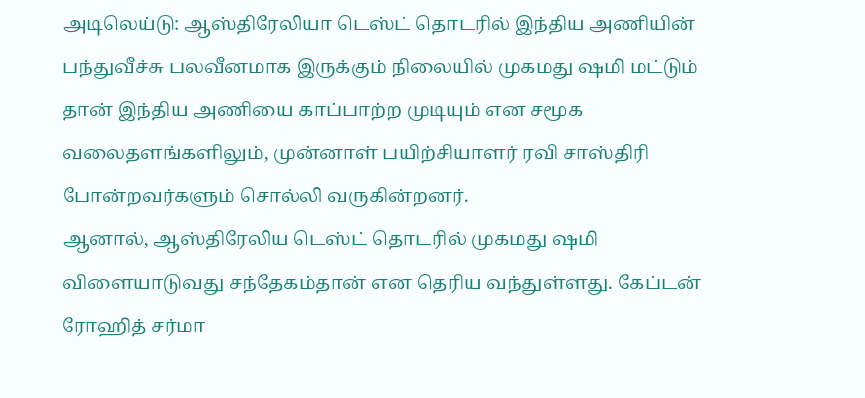அடிலெய்டு: ஆஸ்திரேலியா டெஸ்ட் தொடரில் இந்திய அணியின் பந்துவீச்சு பலவீனமாக இருக்கும் நிலையில் முகமது ஷமி மட்டும் தான் இந்திய அணியை காப்பாற்ற முடியும் என சமூக வலைதளங்களிலும், முன்னாள் பயிற்சியாளர் ரவி சாஸ்திரி போன்றவர்களும் சொல்லி வருகின்றனர்.
ஆனால், ஆஸ்திரேலிய டெஸ்ட் தொடரில் முகமது ஷமி விளையாடுவது சந்தேகம்தான் என தெரிய வந்துள்ளது. கேப்டன் ரோஹித் சர்மா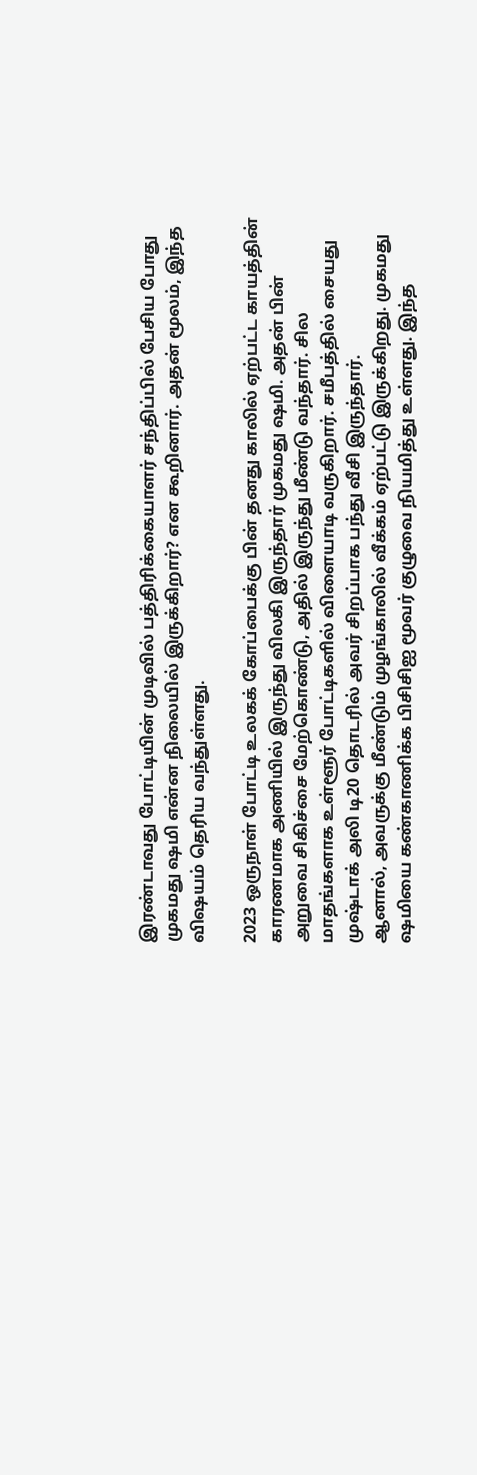இரண்டாவது போட்டியின் முடிவில் பத்திரிக்கையாளர் சந்திப்பில் பேசிய போது முகமது ஷமி என்ன நிலையில் இருக்கிறார்? என கூறினார். அதன் மூலம், இந்த விஷயம் தெரிய வந்துள்ளது.

2023 ஒருநாள் போட்டி உலகக் கோப்பைக்கு பின் தனது காலில் ஏற்பட்ட காயத்தின் காரணமாக அணியில் இருந்து விலகி இருந்தார் முகமது ஷமி. அதன் பின் அறுவை சிகிச்சை மேற்கொண்டு, அதில் இருந்து மீண்டு வந்தார். சில மாதங்களாக உள்ளூர் போட்டிகளில் விளையாடி வருகிறார். சமீபத்தில் சையது முஷ்டாக் அலி டி20 தொடரில் அவர் சிறப்பாக பந்து வீசி இருந்தார்.
ஆனால், அவருக்கு மீண்டும் முழங்காலில் வீக்கம் ஏற்பட்டு இருக்கிறது. முகமது ஷமியை கண்காணிக்க பிசிசிஐ மூவர் குழுவை நியமித்து உள்ளது. இந்த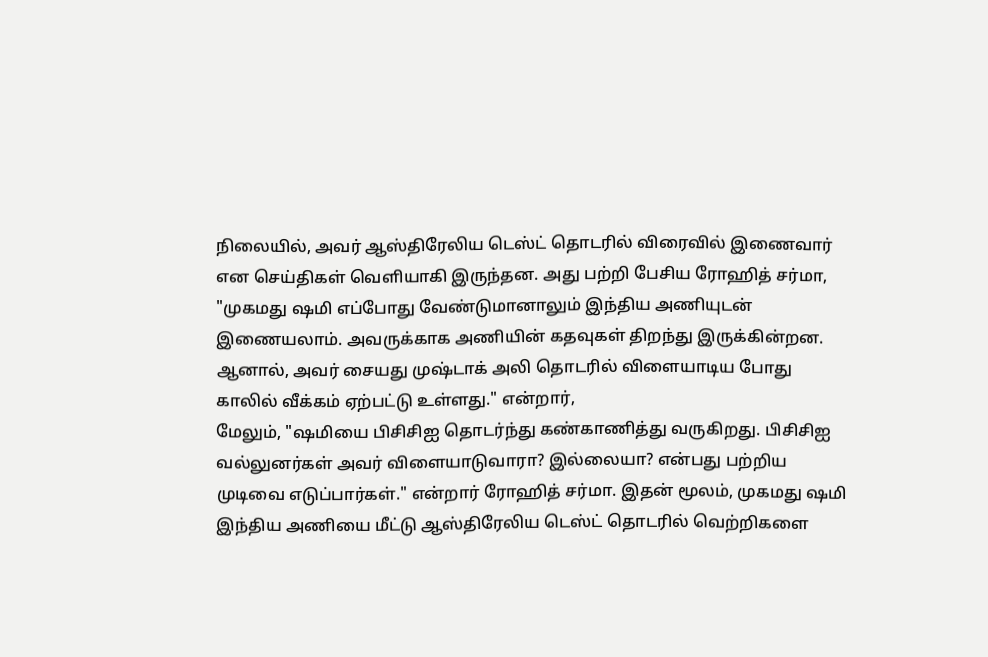நிலையில், அவர் ஆஸ்திரேலிய டெஸ்ட் தொடரில் விரைவில் இணைவார் என செய்திகள் வெளியாகி இருந்தன. அது பற்றி பேசிய ரோஹித் சர்மா, "முகமது ஷமி எப்போது வேண்டுமானாலும் இந்திய அணியுடன் இணையலாம். அவருக்காக அணியின் கதவுகள் திறந்து இருக்கின்றன. ஆனால், அவர் சையது முஷ்டாக் அலி தொடரில் விளையாடிய போது காலில் வீக்கம் ஏற்பட்டு உள்ளது." என்றார்,
மேலும், "ஷமியை பிசிசிஐ தொடர்ந்து கண்காணித்து வருகிறது. பிசிசிஐ வல்லுனர்கள் அவர் விளையாடுவாரா? இல்லையா? என்பது பற்றிய முடிவை எடுப்பார்கள்." என்றார் ரோஹித் சர்மா. இதன் மூலம், முகமது ஷமி இந்திய அணியை மீட்டு ஆஸ்திரேலிய டெஸ்ட் தொடரில் வெற்றிகளை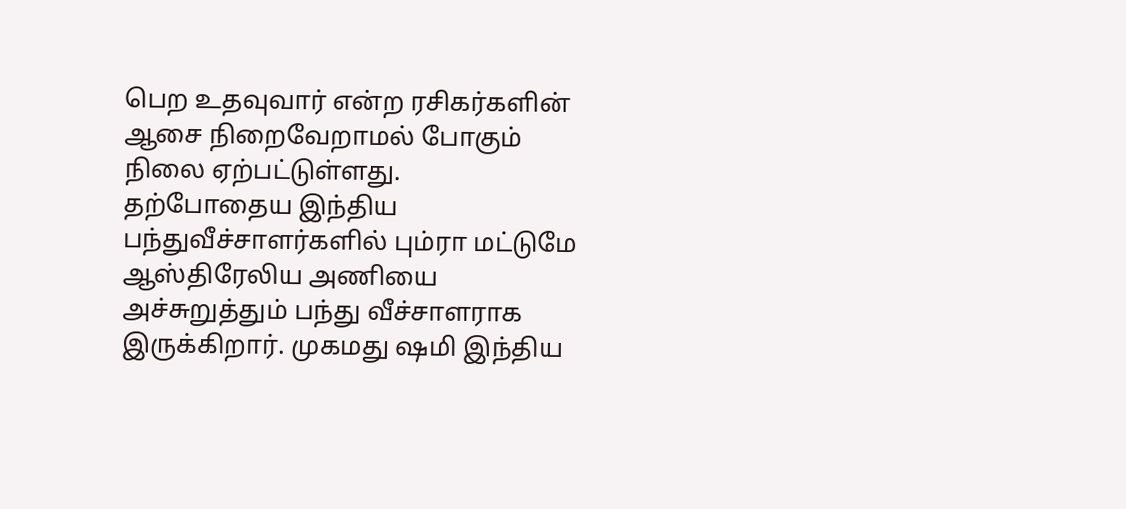பெற உதவுவார் என்ற ரசிகர்களின் ஆசை நிறைவேறாமல் போகும் நிலை ஏற்பட்டுள்ளது.
தற்போதைய இந்திய பந்துவீச்சாளர்களில் பும்ரா மட்டுமே ஆஸ்திரேலிய அணியை அச்சுறுத்தும் பந்து வீச்சாளராக இருக்கிறார். முகமது ஷமி இந்திய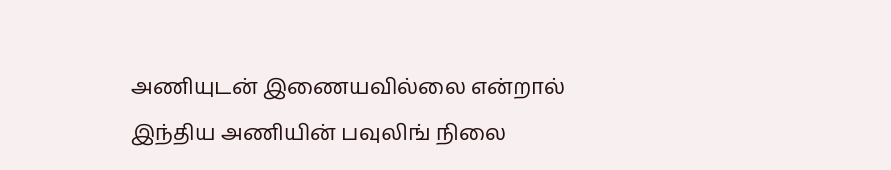அணியுடன் இணையவில்லை என்றால் இந்திய அணியின் பவுலிங் நிலை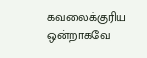கவலைக்குரிய ஒன்றாகவே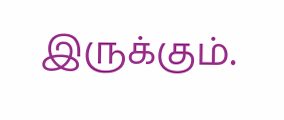இருக்கும்.